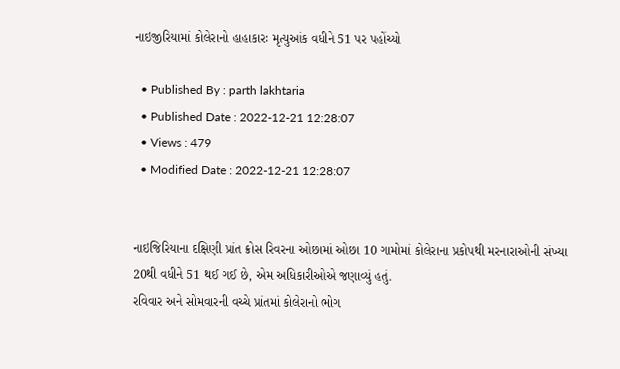નાઇજીરિયામાં કોલેરાનો હાહાકારઃ મૃત્યુઆંક વધીને 51 પર પહોંચ્યો

  • Published By : parth lakhtaria
  • Published Date : 2022-12-21 12:28:07
  • Views : 479
  • Modified Date : 2022-12-21 12:28:07


નાઇજિરિયાના દક્ષિણી પ્રાંત ક્રોસ રિવરના ઓછામાં ઓછા 10 ગામોમાં કોલેરાના પ્રકોપથી મરનારાઓની સંખ્યા 20થી વધીને 51 થઈ ગઈ છે, એમ અધિકારીઓએ જણાવ્યું હતું.
રવિવાર અને સોમવારની વચ્ચે પ્રાંતમાં કોલેરાનો ભોગ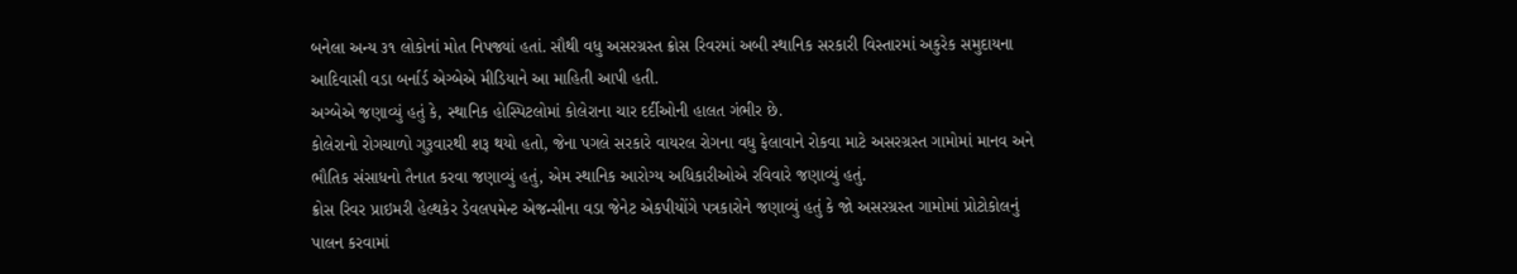બનેલા અન્ય ૩૧ લોકોનાં મોત નિપજ્યાં હતાં. સૌથી વધુ અસરગ્રસ્ત ક્રોસ રિવરમાં અબી સ્થાનિક સરકારી વિસ્તારમાં અકુરેક સમુદાયના આદિવાસી વડા બર્નાર્ડ એગ્બેએ મીડિયાને આ માહિતી આપી હતી.
અગ્બેએ જણાવ્યું હતું કે, સ્થાનિક હોસ્પિટલોમાં કોલેરાના ચાર દર્દીઓની હાલત ગંભીર છે.
કોલેરાનો રોગચાળો ગુરૂવારથી શરૂ થયો હતો, જેના પગલે સરકારે વાયરલ રોગના વધુ ફેલાવાને રોકવા માટે અસરગ્રસ્ત ગામોમાં માનવ અને ભૌતિક સંસાધનો તૈનાત કરવા જણાવ્યું હતું, એમ સ્થાનિક આરોગ્ય અધિકારીઓએ રવિવારે જણાવ્યું હતું.
ક્રોસ રિવર પ્રાઇમરી હેલ્થકેર ડેવલપમેન્ટ એજન્સીના વડા જેનેટ એકપીયોંગે પત્રકારોને જણાવ્યું હતું કે જો અસરગ્રસ્ત ગામોમાં પ્રોટોકોલનું પાલન કરવામાં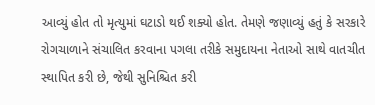આવ્યું હોત તો મૃત્યુમાં ઘટાડો થઈ શક્યો હોત. તેમણે જણાવ્યું હતું કે સરકારે રોગચાળાને સંચાલિત કરવાના પગલા તરીકે સમુદાયના નેતાઓ સાથે વાતચીત સ્થાપિત કરી છે, જેથી સુનિશ્ચિત કરી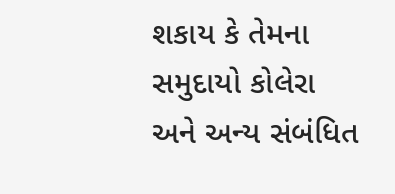શકાય કે તેમના સમુદાયો કોલેરા અને અન્ય સંબંધિત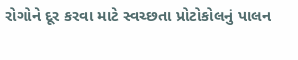રોગોને દૂર કરવા માટે સ્વચ્છતા પ્રોટોકોલનું પાલન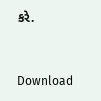કરે.


Download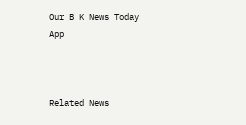Our B K News Today App



Related News